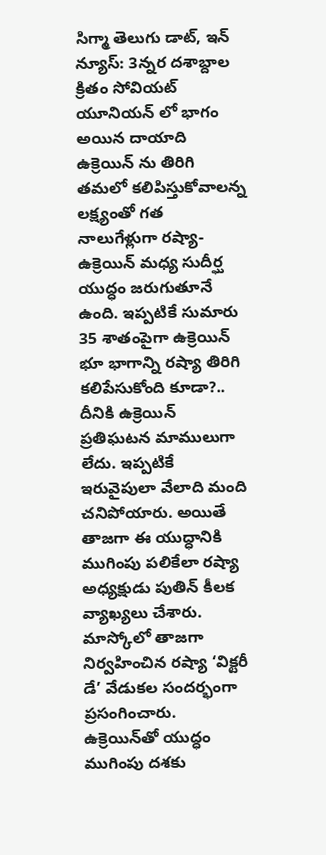సిగ్మా తెలుగు డాట్, ఇన్ న్యూస్: 3న్నర దశాబ్దాల క్రితం సోవియట్ యూనియన్ లో భాగం అయిన దాయాది ఉక్రెయిన్ ను తిరిగి తమలో కలిపిస్తుకోవాలన్న లక్ష్యంతో గత నాలుగేళ్లుగా రష్యా-ఉక్రెయిన్ మధ్య సుదీర్ఘ యుద్ధం జరుగుతూనే ఉంది. ఇప్పటికే సుమారు 35 శాతంపైగా ఉక్రెయిన్ భూ భాగాన్ని రష్యా తిరిగి కలిపేసుకోంది కూడా?.. దీనికి ఉక్రెయిన్ ప్రతిఘటన మాములుగా లేదు. ఇప్పటికే ఇరువైపులా వేలాది మంది చనిపోయారు. అయితే తాజగా ఈ యుద్ధానికి ముగింపు పలికేలా రష్యా అధ్యక్షుడు పుతిన్ కీలక వ్యాఖ్యలు చేశారు. మాస్కోలో తాజగా నిర్వహించిన రష్యా ‘విక్టరీ డే’ వేడుకల సందర్భంగా ప్రసంగించారు. ఉక్రెయిన్‌తో యుద్ధం ముగింపు దశకు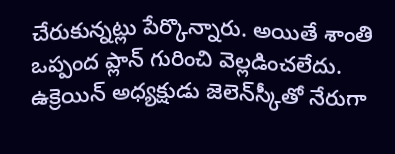చేరుకున్నట్లు పేర్కొన్నారు. అయితే శాంతి ఒప్పంద ప్లాన్‌ గురించి వెల్లడించలేదు. ఉక్రెయిన్ అధ్యక్షుడు జెలెన్‌స్కీతో నేరుగా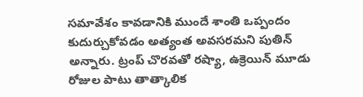సమావేశం కావడానికి ముందే శాంతి ఒప్పందం కుదుర్చుకోవడం అత్యంత అవసరమని పుతిన్ అన్నారు. ట్రంప్ చొరవతో రష్యా, ఉక్రెయిన్ మూడు రోజుల పాటు తాత్కాలిక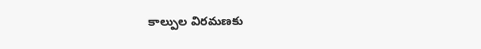కాల్పుల విరమణకు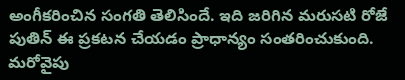అంగీకరించిన సంగతి తెలిసిందే. ఇది జరిగిన మరుసటి రోజే పుతిన్ ఈ ప్రకటన చేయడం ప్రాధాన్యం సంతరించుకుంది. మరోవైపు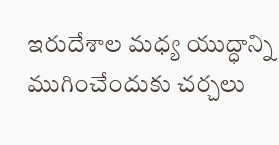ఇరుదేశాల మధ్య యుద్ధాన్ని ముగించేందుకు చర్చలు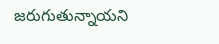జరుగుతున్నాయని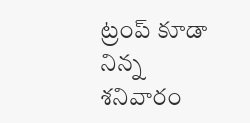ట్రంప్ కూడా నిన్న శనివారం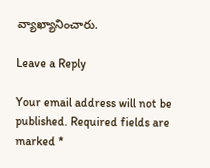వ్యాఖ్యానించారు.

Leave a Reply

Your email address will not be published. Required fields are marked *